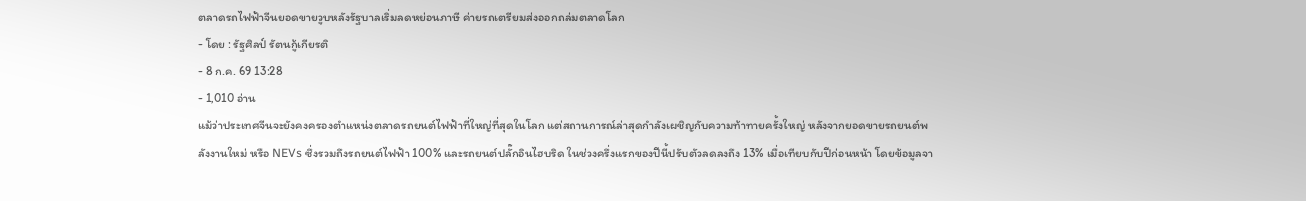ตลาดรถไฟฟ้าจีนยอดขายวูบหลังรัฐบาลเริ่มลดหย่อนภาษี ค่ายรถเตรียมส่งออกถล่มตลาดโลก
- โดย : รัฐศิลป์ รัตนกู้เกียรติ
- 8 ก.ค. 69 13:28
- 1,010 อ่าน
แม้ว่าประเทศจีนจะยังคงครองตำแหน่งตลาดรถยนต์ไฟฟ้าที่ใหญ่ที่สุดในโลก แต่สถานการณ์ล่าสุดกำลังเผชิญกับความท้าทายครั้งใหญ่ หลังจากยอดขายรถยนต์พลังงานใหม่ หรือ NEVs ซึ่งรวมถึงรถยนต์ไฟฟ้า 100% และรถยนต์ปลั๊กอินไฮบริด ในช่วงครึ่งแรกของปีนี้ปรับตัวลดลงถึง 13% เมื่อเทียบกับปีก่อนหน้า โดยข้อมูลจา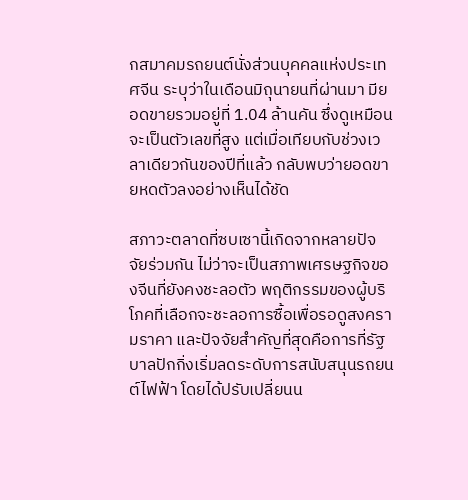กสมาคมรถยนต์นั่งส่วนบุคคลแห่งประเทศจีน ระบุว่าในเดือนมิถุนายนที่ผ่านมา มียอดขายรวมอยู่ที่ 1.04 ล้านคัน ซึ่งดูเหมือนจะเป็นตัวเลขที่สูง แต่เมื่อเทียบกับช่วงเวลาเดียวกันของปีที่แล้ว กลับพบว่ายอดขายหดตัวลงอย่างเห็นได้ชัด

สภาวะตลาดที่ซบเซานี้เกิดจากหลายปัจจัยร่วมกัน ไม่ว่าจะเป็นสภาพเศรษฐกิจของจีนที่ยังคงชะลอตัว พฤติกรรมของผู้บริโภคที่เลือกจะชะลอการซื้อเพื่อรอดูสงครามราคา และปัจจัยสำคัญที่สุดคือการที่รัฐบาลปักกิ่งเริ่มลดระดับการสนับสนุนรถยนต์ไฟฟ้า โดยได้ปรับเปลี่ยนน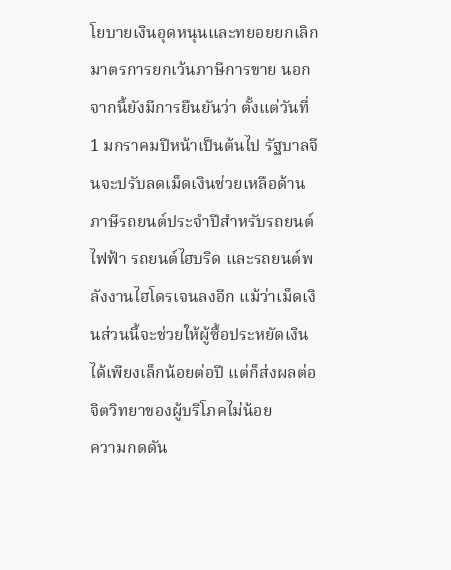โยบายเงินอุดหนุนและทยอยยกเลิกมาตรการยกเว้นภาษีการขาย นอกจากนี้ยังมีการยืนยันว่า ตั้งแต่วันที่ 1 มกราคมปีหน้าเป็นต้นไป รัฐบาลจีนจะปรับลดเม็ดเงินช่วยเหลือด้านภาษีรถยนต์ประจำปีสำหรับรถยนต์ไฟฟ้า รถยนต์ไฮบริด และรถยนต์พลังงานไฮโดรเจนลงอีก แม้ว่าเม็ดเงินส่วนนี้จะช่วยให้ผู้ซื้อประหยัดเงินได้เพียงเล็กน้อยต่อปี แต่ก็ส่งผลต่อจิตวิทยาของผู้บริโภคไม่น้อย
ความกดดัน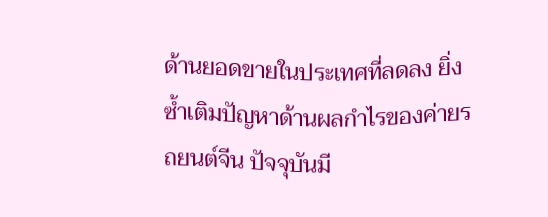ด้านยอดขายในประเทศที่ลดลง ยิ่งซ้ำเติมปัญหาด้านผลกำไรของค่ายรถยนต์จีน ปัจจุบันมี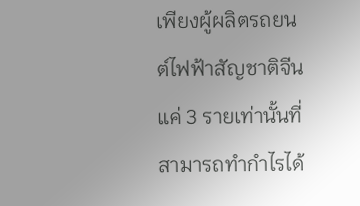เพียงผู้ผลิตรถยนต์ไฟฟ้าสัญชาติจีนแค่ 3 รายเท่านั้นที่สามารถทำกำไรได้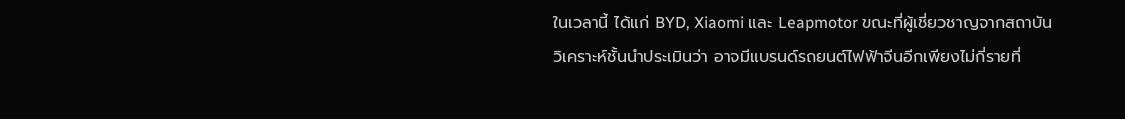ในเวลานี้ ได้แก่ BYD, Xiaomi และ Leapmotor ขณะที่ผู้เชี่ยวชาญจากสถาบันวิเคราะห์ชั้นนำประเมินว่า อาจมีแบรนด์รถยนต์ไฟฟ้าจีนอีกเพียงไม่กี่รายที่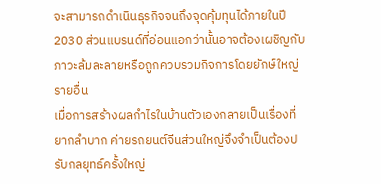จะสามารถดำเนินธุรกิจจนถึงจุดคุ้มทุนได้ภายในปี 2030 ส่วนแบรนด์ที่อ่อนแอกว่านั้นอาจต้องเผชิญกับภาวะล้มละลายหรือถูกควบรวมกิจการโดยยักษ์ใหญ่รายอื่น
เมื่อการสร้างผลกำไรในบ้านตัวเองกลายเป็นเรื่องที่ยากลำบาก ค่ายรถยนต์จีนส่วนใหญ่จึงจำเป็นต้องปรับกลยุทธ์ครั้งใหญ่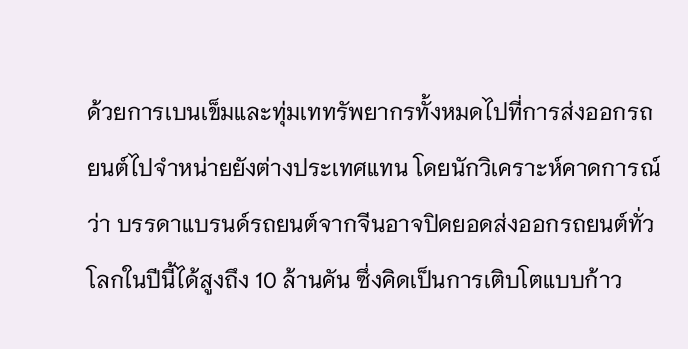ด้วยการเบนเข็มและทุ่มเททรัพยากรทั้งหมดไปที่การส่งออกรถยนต์ไปจำหน่ายยังต่างประเทศแทน โดยนักวิเคราะห์คาดการณ์ว่า บรรดาแบรนด์รถยนต์จากจีนอาจปิดยอดส่งออกรถยนต์ทั่วโลกในปีนี้ได้สูงถึง 10 ล้านคัน ซึ่งคิดเป็นการเติบโตแบบก้าว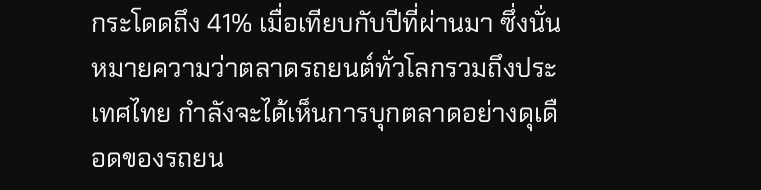กระโดดถึง 41% เมื่อเทียบกับปีที่ผ่านมา ซึ่งนั่นหมายความว่าตลาดรถยนต์ทั่วโลกรวมถึงประเทศไทย กำลังจะได้เห็นการบุกตลาดอย่างดุเดือดของรถยน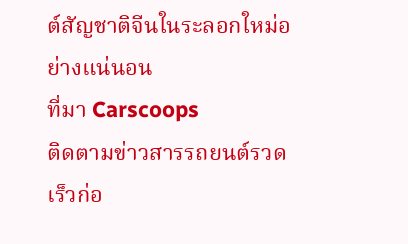ต์สัญชาติจีนในระลอกใหม่อย่างแน่นอน
ที่มา Carscoops
ติดตามข่าวสารรถยนต์รวดเร็วก่อ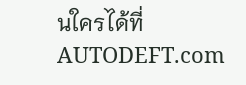นใครได้ที่ AUTODEFT.com